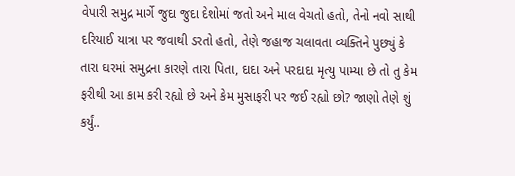વેપારી સમુદ્ર માર્ગે જુદા જુદા દેશોમાં જતો અને માલ વેચતો હતો, તેનો નવો સાથી દરિયાઈ યાત્રા પર જવાથી ડરતો હતો, તેણે જહાજ ચલાવતા વ્યક્તિને પુછ્યું કે તારા ઘરમાં સમુદ્રના કારણે તારા પિતા, દાદા અને પરદાદા મૃત્યુ પામ્યા છે તો તુ કેમ ફરીથી આ કામ કરી રહ્યો છે અને કેમ મુસાફરી પર જઈ રહ્યો છો? જાણો તેણે શું કર્યું..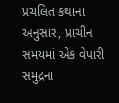પ્રચલિત કથાના અનુસાર, પ્રાચીન સમયમાં એક વેપારી સમુદ્રના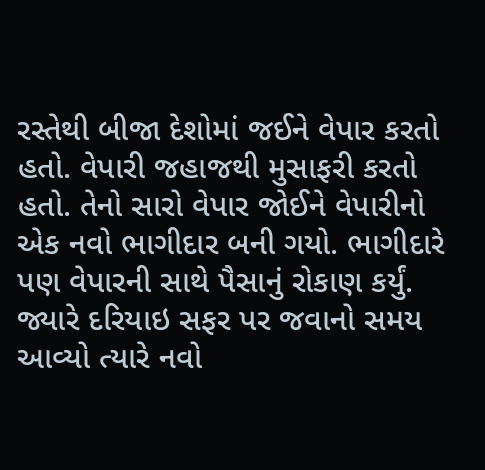રસ્તેથી બીજા દેશોમાં જઈને વેપાર કરતો હતો. વેપારી જહાજથી મુસાફરી કરતો હતો. તેનો સારો વેપાર જોઈને વેપારીનો એક નવો ભાગીદાર બની ગયો. ભાગીદારે પણ વેપારની સાથે પૈસાનું રોકાણ કર્યું. જ્યારે દરિયાઇ સફર પર જવાનો સમય આવ્યો ત્યારે નવો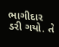ભાગીદાર ડરી ગયો. તે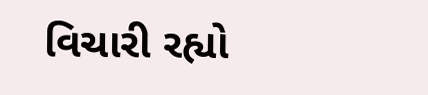વિચારી રહ્યો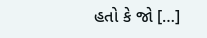હતો કે જો […]